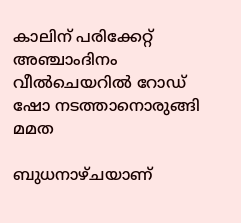കാലിന് പരിക്കേറ്റ് അഞ്ചാംദിനം വീല്‍ചെയറില്‍ റോഡ് ഷോ നടത്താനൊരുങ്ങി മമത

ബുധനാഴ്ചയാണ്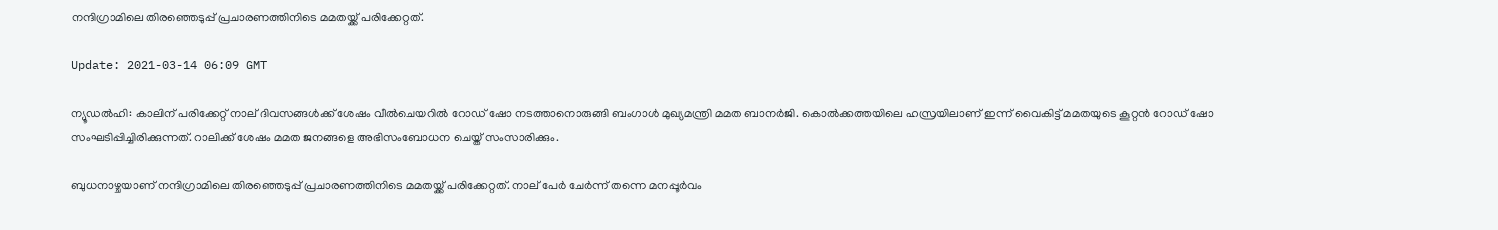നന്ദിഗ്രാമിലെ തിരഞ്ഞെടുപ്പ് പ്രചാരണത്തിനിടെ മമതയ്ക്ക് പരിക്കേറ്റത്.

Update: 2021-03-14 06:09 GMT

ന്യൂഡല്‍ഹി: കാലിന് പരിക്കേറ്റ് നാല് ദിവസങ്ങള്‍ക്ക് ശേഷം വീല്‍ചെയറിൽ റോഡ് ഷോ നടത്താനൊരുങ്ങി ബംഗാള്‍ മുഖ്യമന്ത്രി മമത ബാനര്‍ജി. കൊല്‍ക്കത്തയിലെ ഹസ്രയിലാണ് ഇന്ന് വൈകിട്ട് മമതയുടെ കൂറ്റന്‍ റോഡ് ഷോ സംഘടിപ്പിച്ചിരിക്കുന്നത്. റാലിക്ക് ശേഷം മമത ജനങ്ങളെ അഭിസംബോധന ചെയ്ത് സംസാരിക്കും.

ബുധനാഴ്ചയാണ് നന്ദിഗ്രാമിലെ തിരഞ്ഞെടുപ്പ് പ്രചാരണത്തിനിടെ മമതയ്ക്ക് പരിക്കേറ്റത്. നാല് പേര്‍ ചേര്‍ന്ന് തന്നെ മനപ്പൂര്‍വം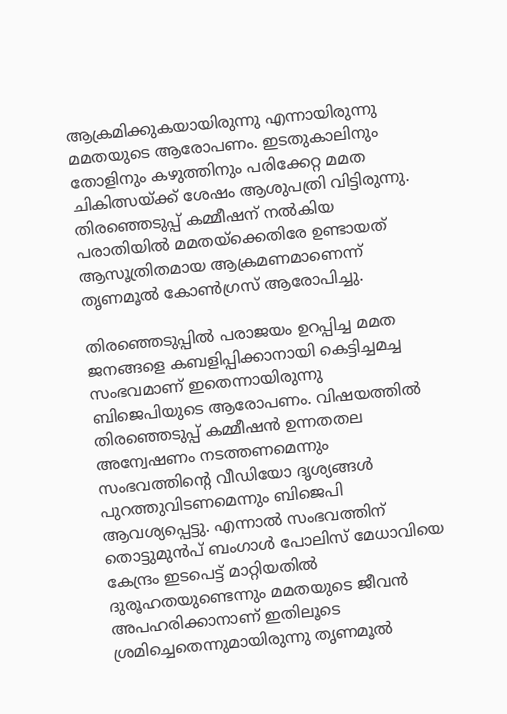ആക്രമിക്കുകയായിരുന്നു എന്നായിരുന്നു മമതയുടെ ആരോപണം. ഇടതുകാലിനും തോളിനും കഴുത്തിനും പരിക്കേറ്റ മമത ചികിത്സയ്ക്ക് ശേഷം ആശുപത്രി വിട്ടിരുന്നു. തിരഞ്ഞെടുപ്പ് കമ്മീഷന് നല്‍കിയ പരാതിയില്‍ മമതയ്‌ക്കെതിരേ ഉണ്ടായത് ആസൂത്രിതമായ ആക്രമണമാണെന്ന് തൃണമൂല്‍ കോണ്‍ഗ്രസ് ആരോപിച്ചു.

തിരഞ്ഞെടുപ്പില്‍ പരാജയം ഉറപ്പിച്ച മമത ജനങ്ങളെ കബളിപ്പിക്കാനായി കെട്ടിച്ചമച്ച സംഭവമാണ് ഇതെന്നായിരുന്നു ബിജെപിയുടെ ആരോപണം. വിഷയത്തില്‍ തിരഞ്ഞെടുപ്പ് കമ്മീഷന്‍ ഉന്നതതല അന്വേഷണം നടത്തണമെന്നും സംഭവത്തിന്റെ വീഡിയോ ദൃശ്യങ്ങള്‍ പുറത്തുവിടണമെന്നും ബിജെപി ആവശ്യപ്പെട്ടു. എന്നാല്‍ സംഭവത്തിന് തൊട്ടുമുന്‍പ് ബംഗാള്‍ പോലിസ് മേധാവിയെ കേന്ദ്രം ഇടപെട്ട് മാറ്റിയതില്‍ ദുരൂഹതയുണ്ടെന്നും മമതയുടെ ജീവന്‍ അപഹരിക്കാനാണ് ഇതിലൂടെ ശ്രമിച്ചെതെന്നുമായിരുന്നു തൃണമൂല്‍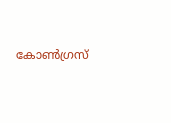കോണ്‍ഗ്രസ്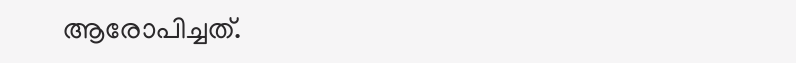ആരോപിച്ചത്.